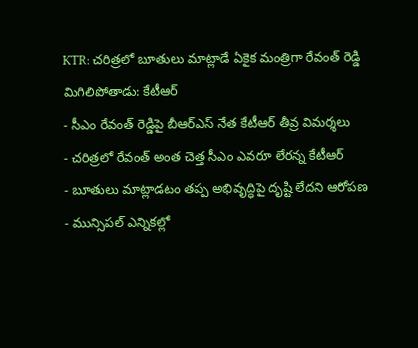KTR: చరిత్రలో బూతులు మాట్లాడే ఏకైక మంత్రిగా రేవంత్ రెడ్డి మిగిలిపోతాడు: కేటీఆర్
- సీఎం రేవంత్ రెడ్డిపై బీఆర్ఎస్ నేత కేటీఆర్ తీవ్ర విమర్శలు
- చరిత్రలో రేవంత్ అంత చెత్త సీఎం ఎవరూ లేరన్న కేటీఆర్
- బూతులు మాట్లాడటం తప్ప అభివృద్ధిపై దృష్టి లేదని ఆరోపణ
- మున్సిపల్ ఎన్నికల్లో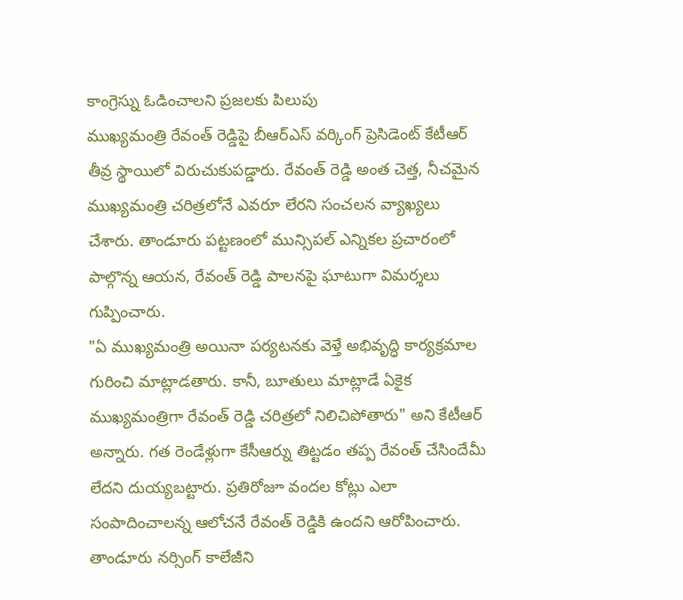కాంగ్రెస్ను ఓడించాలని ప్రజలకు పిలుపు
ముఖ్యమంత్రి రేవంత్ రెడ్డిపై బీఆర్ఎస్ వర్కింగ్ ప్రెసిడెంట్ కేటీఆర్ తీవ్ర స్థాయిలో విరుచుకుపడ్డారు. రేవంత్ రెడ్డి అంత చెత్త, నీచమైన ముఖ్యమంత్రి చరిత్రలోనే ఎవరూ లేరని సంచలన వ్యాఖ్యలు చేశారు. తాండూరు పట్టణంలో మున్సిపల్ ఎన్నికల ప్రచారంలో పాల్గొన్న ఆయన, రేవంత్ రెడ్డి పాలనపై ఘాటుగా విమర్శలు గుప్పించారు.
"ఏ ముఖ్యమంత్రి అయినా పర్యటనకు వెళ్తే అభివృద్ధి కార్యక్రమాల గురించి మాట్లాడతారు. కానీ, బూతులు మాట్లాడే ఏకైక ముఖ్యమంత్రిగా రేవంత్ రెడ్డి చరిత్రలో నిలిచిపోతారు" అని కేటీఆర్ అన్నారు. గత రెండేళ్లుగా కేసీఆర్ను తిట్టడం తప్ప రేవంత్ చేసిందేమీ లేదని దుయ్యబట్టారు. ప్రతిరోజూ వందల కోట్లు ఎలా సంపాదించాలన్న ఆలోచనే రేవంత్ రెడ్డికి ఉందని ఆరోపించారు.
తాండూరు నర్సింగ్ కాలేజీని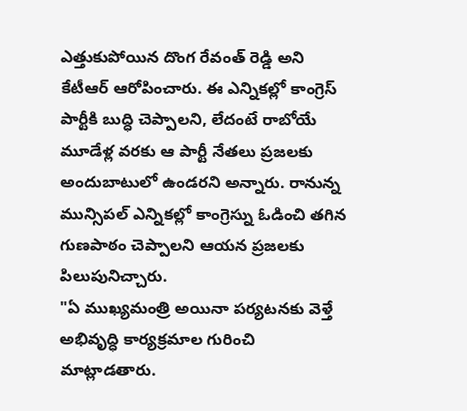ఎత్తుకుపోయిన దొంగ రేవంత్ రెడ్డి అని కేటీఆర్ ఆరోపించారు. ఈ ఎన్నికల్లో కాంగ్రెస్ పార్టీకి బుద్ధి చెప్పాలని, లేదంటే రాబోయే మూడేళ్ల వరకు ఆ పార్టీ నేతలు ప్రజలకు అందుబాటులో ఉండరని అన్నారు. రానున్న మున్సిపల్ ఎన్నికల్లో కాంగ్రెస్ను ఓడించి తగిన గుణపాఠం చెప్పాలని ఆయన ప్రజలకు పిలుపునిచ్చారు.
"ఏ ముఖ్యమంత్రి అయినా పర్యటనకు వెళ్తే అభివృద్ధి కార్యక్రమాల గురించి మాట్లాడతారు.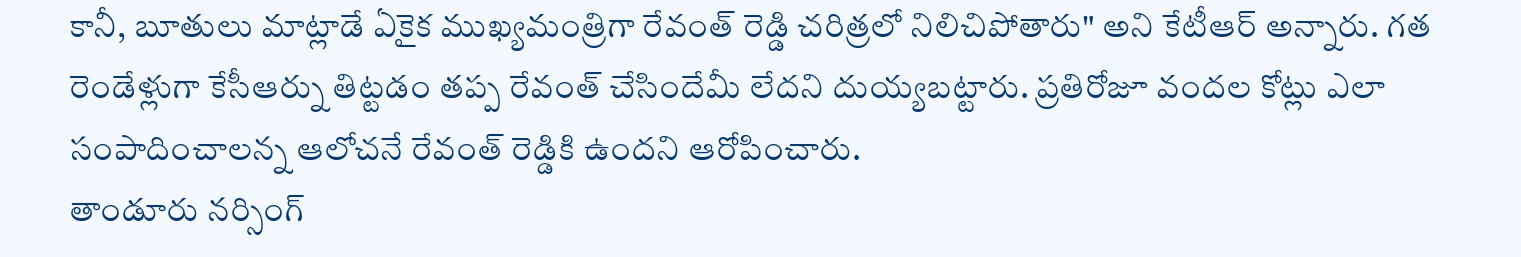కానీ, బూతులు మాట్లాడే ఏకైక ముఖ్యమంత్రిగా రేవంత్ రెడ్డి చరిత్రలో నిలిచిపోతారు" అని కేటీఆర్ అన్నారు. గత రెండేళ్లుగా కేసీఆర్ను తిట్టడం తప్ప రేవంత్ చేసిందేమీ లేదని దుయ్యబట్టారు. ప్రతిరోజూ వందల కోట్లు ఎలా సంపాదించాలన్న ఆలోచనే రేవంత్ రెడ్డికి ఉందని ఆరోపించారు.
తాండూరు నర్సింగ్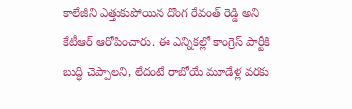కాలేజీని ఎత్తుకుపోయిన దొంగ రేవంత్ రెడ్డి అని కేటీఆర్ ఆరోపించారు. ఈ ఎన్నికల్లో కాంగ్రెస్ పార్టీకి బుద్ధి చెప్పాలని, లేదంటే రాబోయే మూడేళ్ల వరకు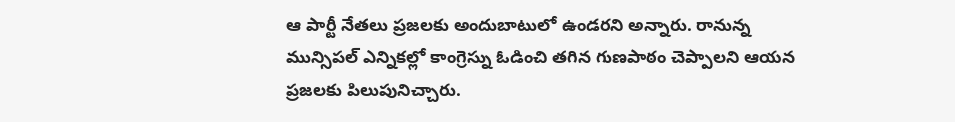ఆ పార్టీ నేతలు ప్రజలకు అందుబాటులో ఉండరని అన్నారు. రానున్న మున్సిపల్ ఎన్నికల్లో కాంగ్రెస్ను ఓడించి తగిన గుణపాఠం చెప్పాలని ఆయన ప్రజలకు పిలుపునిచ్చారు.